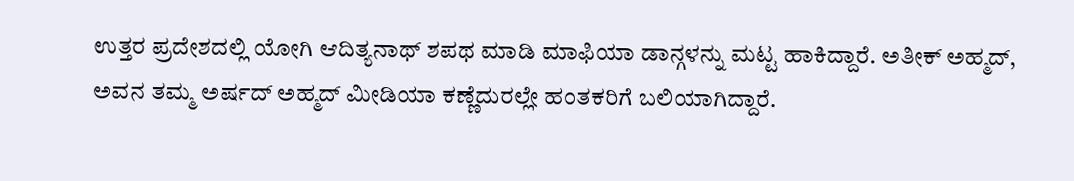ಉತ್ತರ ಪ್ರದೇಶದಲ್ಲಿ ಯೋಗಿ ಆದಿತ್ಯನಾಥ್ ಶಪಥ ಮಾಡಿ ಮಾಫಿಯಾ ಡಾನ್ಗಳನ್ನು ಮಟ್ಟ ಹಾಕಿದ್ದಾರೆ. ಅತೀಕ್ ಅಹ್ಮದ್, ಅವನ ತಮ್ಮ ಅರ್ಷದ್ ಅಹ್ಮದ್ ಮೀಡಿಯಾ ಕಣ್ಣೆದುರಲ್ಲೇ ಹಂತಕರಿಗೆ ಬಲಿಯಾಗಿದ್ದಾರೆ.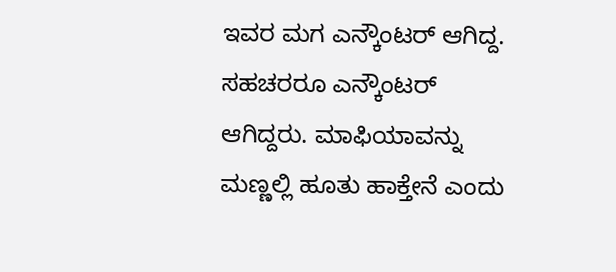ಇವರ ಮಗ ಎನ್ಕೌಂಟರ್ ಆಗಿದ್ದ. ಸಹಚರರೂ ಎನ್ಕೌಂಟರ್ ಆಗಿದ್ದರು. ಮಾಫಿಯಾವನ್ನು ಮಣ್ಣಲ್ಲಿ ಹೂತು ಹಾಕ್ತೇನೆ ಎಂದು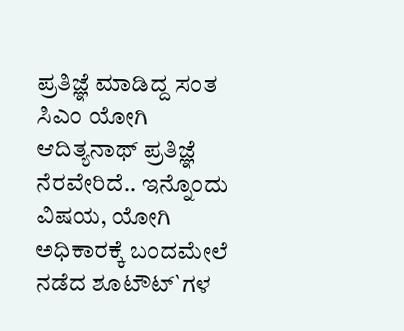ಪ್ರತಿಜ್ಞೆ ಮಾಡಿದ್ದ ಸಂತ ಸಿಎಂ ಯೋಗಿ ಆದಿತ್ಯನಾಥ್ ಪ್ರತಿಜ್ಞೆ ನೆರವೇರಿದೆ.. ಇನ್ನೊಂದು ವಿಷಯ, ಯೋಗಿ ಅಧಿಕಾರಕ್ಕೆ ಬಂದಮೇಲೆ ನಡೆದ ಶೂಟೌಟ್`ಗಳ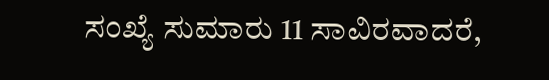ಸಂಖ್ಯೆ ಸುಮಾರು 11 ಸಾವಿರವಾದರೆ,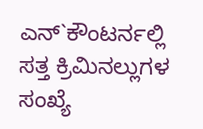ಎನ್`ಕೌಂಟರ್ನಲ್ಲಿ ಸತ್ತ ಕ್ರಿಮಿನಲ್ಲುಗಳ ಸಂಖ್ಯೆ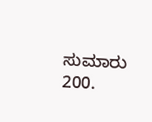ಸುಮಾರು 200.